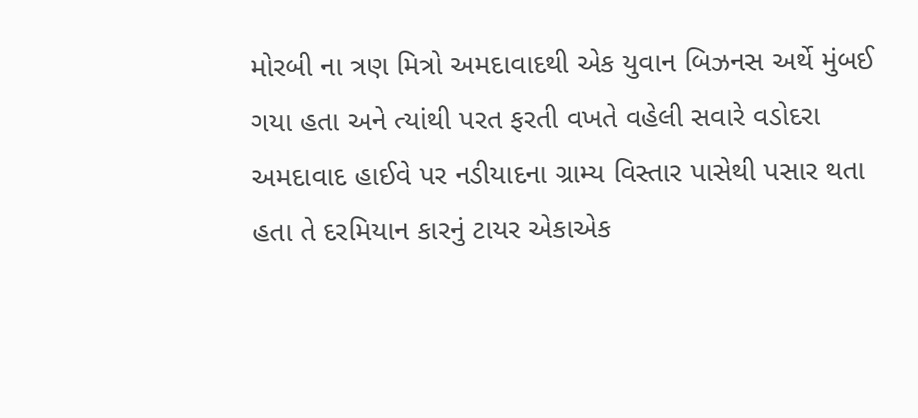મોરબી ના ત્રણ મિત્રો અમદાવાદથી એક યુવાન બિઝનસ અર્થે મુંબઈ ગયા હતા અને ત્યાંથી પરત ફરતી વખતે વહેલી સવારે વડોદરા અમદાવાદ હાઈવે પર નડીયાદના ગ્રામ્ય વિસ્તાર પાસેથી પસાર થતા હતા તે દરમિયાન કારનું ટાયર એકાએક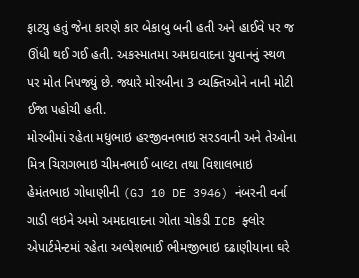ફાટયુ હતું જેના કારણે કાર બેકાબુ બની હતી અને હાઈવે પર જ ઊંધી થઈ ગઈ હતી. અકસ્માતમા અમદાવાદના યુવાનનું સ્થળ પર મોત નિપજ્યું છે. જ્યારે મોરબીના 3 વ્યક્તિઓને નાની મોટી ઈજા પહોચી હતી.
મોરબીમાં રહેતા મધુભાઇ હરજીવનભાઇ સરડવાની અને તેઓના મિત્ર ચિરાગભાઇ ચીમનભાઈ બાલ્ટા તથા વિશાલભાઇ હેમંતભાઇ ગોધાણીની (GJ 10 DE 3946) નંબરની વર્ના ગાડી લઇને અમો અમદાવાદના ગોતા ચોકડી ICB ફ્લોર એપાર્ટમેન્ટમાં રહેતા અલ્પેશભાઈ ભીમજીભાઇ દઢાણીયાના ઘરે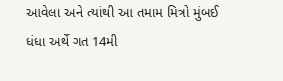આવેલા અને ત્યાંથી આ તમામ મિત્રો મુંબઈ ધંધા અર્થે ગત 14મી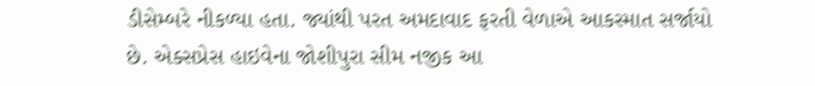ડીસેમ્બરે નીકળ્યા હતા. જ્યાંથી પરત અમદાવાદ ફરતી વેળાએ આકસ્માત સર્જાયો છે. એક્સપ્રેસ હાઇવેના જોશીપુરા સીમ નજીક આ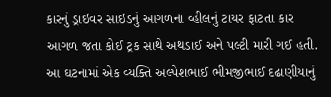કારનું ડ્રાઇવર સાઇડનું આગળના વ્હીલનું ટાયર ફાટતા કાર આગળ જતા કોઈ ટ્રક સાથે અથડાઈ અને પલ્ટી મારી ગઈ હતી. આ ઘટનામાં એક વ્યક્તિ અલ્પેશભાઈ ભીમજીભાઈ દઢાણીયાનું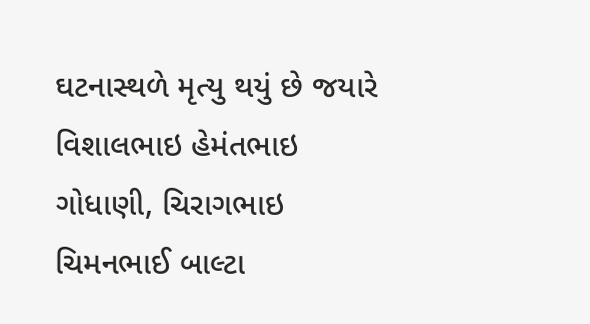ઘટનાસ્થળે મૃત્યુ થયું છે જયારે વિશાલભાઇ હેમંતભાઇ ગોધાણી, ચિરાગભાઇ ચિમનભાઈ બાલ્ટા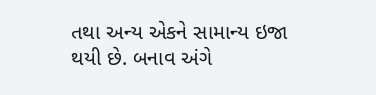તથા અન્ય એકને સામાન્ય ઇજા થયી છે. બનાવ અંગે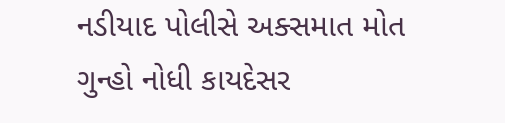નડીયાદ પોલીસે અક્સમાત મોત ગુન્હો નોધી કાયદેસર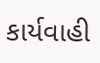કાર્યવાહી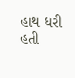હાથ ધરી હતી